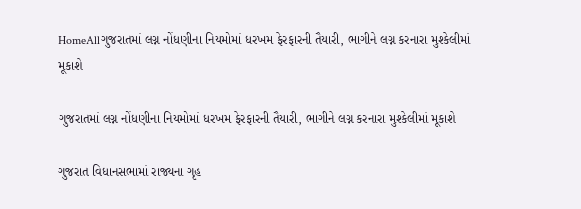HomeAllગુજરાતમાં લગ્ન નોંધણીના નિયમોમાં ધરખમ ફેરફારની તૈયારી, ભાગીને લગ્ન કરનારા મુશ્કેલીમાં મૂકાશે

ગુજરાતમાં લગ્ન નોંધણીના નિયમોમાં ધરખમ ફેરફારની તૈયારી, ભાગીને લગ્ન કરનારા મુશ્કેલીમાં મૂકાશે

ગુજરાત વિધાનસભામાં રાજ્યના ગૃહ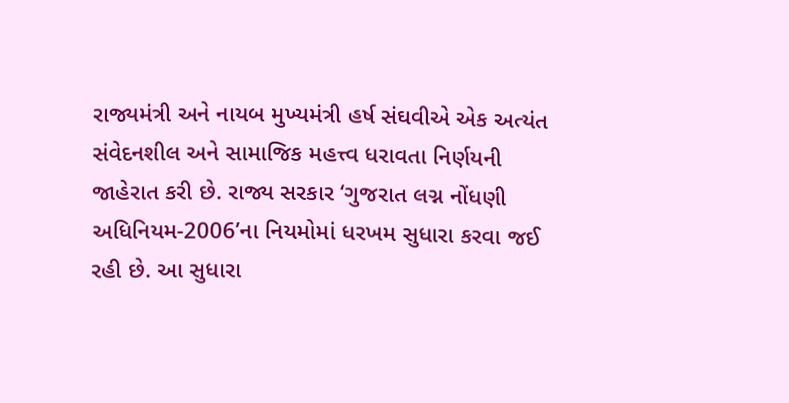રાજ્યમંત્રી અને નાયબ મુખ્યમંત્રી હર્ષ સંઘવીએ એક અત્યંત સંવેદનશીલ અને સામાજિક મહત્ત્વ ધરાવતા નિર્ણયની જાહેરાત કરી છે. રાજ્ય સરકાર ‘ગુજરાત લગ્ન નોંધણી અધિનિયમ-2006’ના નિયમોમાં ધરખમ સુધારા કરવા જઈ રહી છે. આ સુધારા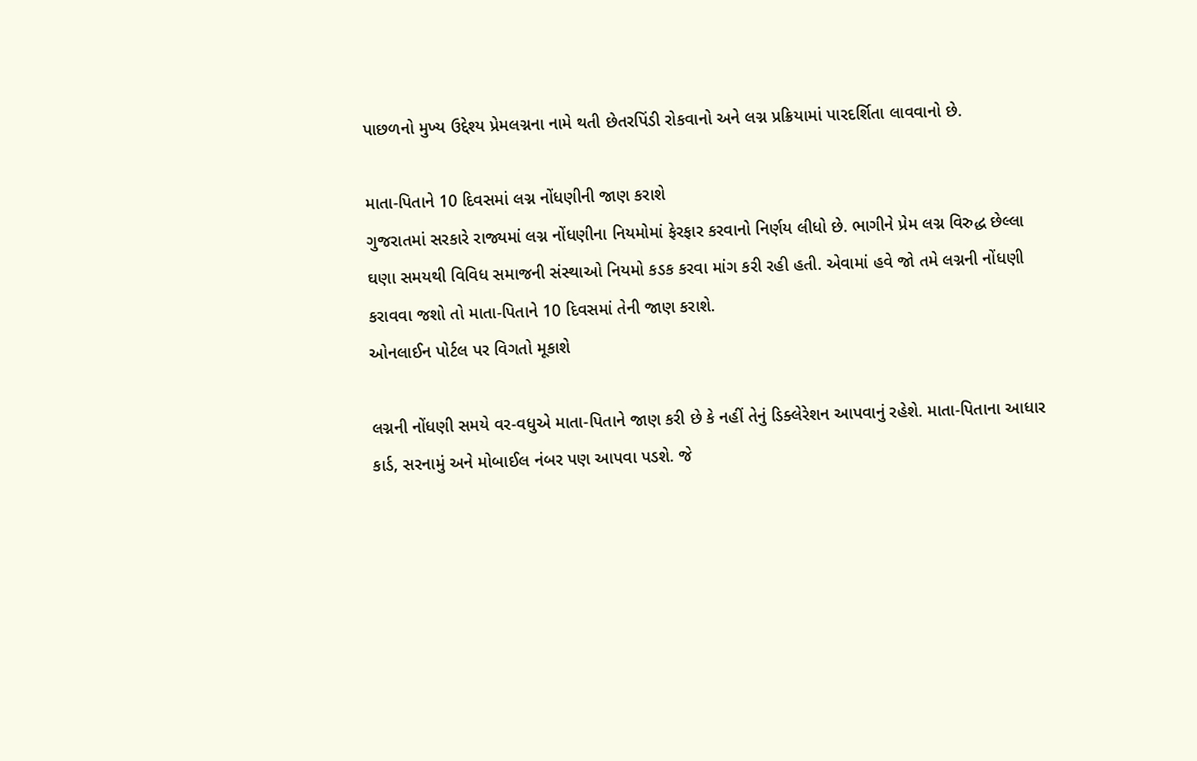પાછળનો મુખ્ય ઉદ્દેશ્ય પ્રેમલગ્નના નામે થતી છેતરપિંડી રોકવાનો અને લગ્ન પ્રક્રિયામાં પારદર્શિતા લાવવાનો છે.

માતા-પિતાને 10 દિવસમાં લગ્ન નોંધણીની જાણ કરાશે
ગુજરાતમાં સરકારે રાજ્યમાં લગ્ન નોંધણીના નિયમોમાં ફેરફાર કરવાનો નિર્ણય લીધો છે. ભાગીને પ્રેમ લગ્ન વિરુદ્ધ છેલ્લા ઘણા સમયથી વિવિધ સમાજની સંસ્થાઓ નિયમો કડક કરવા માંગ કરી રહી હતી. એવામાં હવે જો તમે લગ્નની નોંધણી કરાવવા જશો તો માતા-પિતાને 10 દિવસમાં તેની જાણ કરાશે.
ઓનલાઈન પોર્ટલ પર વિગતો મૂકાશે

લગ્નની નોંધણી સમયે વર-વધુએ માતા-પિતાને જાણ કરી છે કે નહીં તેનું ડિક્લેરેશન આપવાનું રહેશે. માતા-પિતાના આધાર કાર્ડ, સરનામું અને મોબાઈલ નંબર પણ આપવા પડશે. જે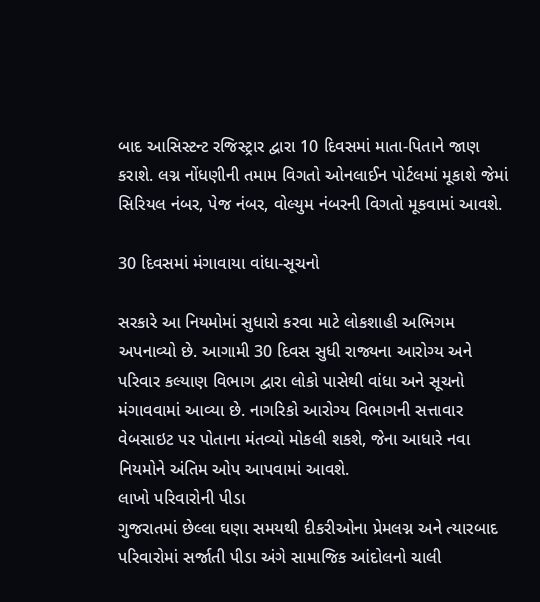બાદ આસિસ્ટન્ટ રજિસ્ટ્રાર દ્વારા 10 દિવસમાં માતા-પિતાને જાણ કરાશે. લગ્ન નોંધણીની તમામ વિગતો ઓનલાઈન પોર્ટલમાં મૂકાશે જેમાં સિરિયલ નંબર, પેજ નંબર, વોલ્યુમ નંબરની વિગતો મૂકવામાં આવશે.

30 દિવસમાં મંગાવાયા વાંધા-સૂચનો

સરકારે આ નિયમોમાં સુધારો કરવા માટે લોકશાહી અભિગમ અપનાવ્યો છે. આગામી 30 દિવસ સુધી રાજ્યના આરોગ્ય અને પરિવાર કલ્યાણ વિભાગ દ્વારા લોકો પાસેથી વાંધા અને સૂચનો મંગાવવામાં આવ્યા છે. નાગરિકો આરોગ્ય વિભાગની સત્તાવાર વેબસાઇટ પર પોતાના મંતવ્યો મોકલી શકશે, જેના આધારે નવા નિયમોને અંતિમ ઓપ આપવામાં આવશે.
લાખો પરિવારોની પીડા
ગુજરાતમાં છેલ્લા ઘણા સમયથી દીકરીઓના પ્રેમલગ્ન અને ત્યારબાદ પરિવારોમાં સર્જાતી પીડા અંગે સામાજિક આંદોલનો ચાલી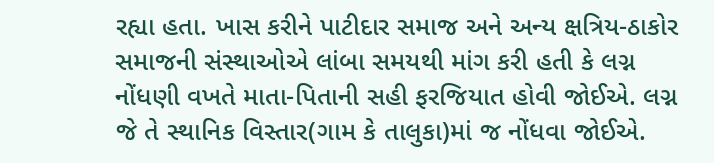રહ્યા હતા. ખાસ કરીને પાટીદાર સમાજ અને અન્ય ક્ષત્રિય-ઠાકોર સમાજની સંસ્થાઓએ લાંબા સમયથી માંગ કરી હતી કે લગ્ન નોંધણી વખતે માતા-પિતાની સહી ફરજિયાત હોવી જોઈએ. લગ્ન જે તે સ્થાનિક વિસ્તાર(ગામ કે તાલુકા)માં જ નોંધવા જોઈએ.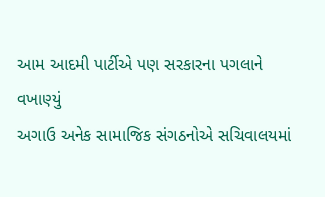આમ આદમી પાર્ટીએ પણ સરકારના પગલાને વખાણ્યું
અગાઉ અનેક સામાજિક સંગઠનોએ સચિવાલયમાં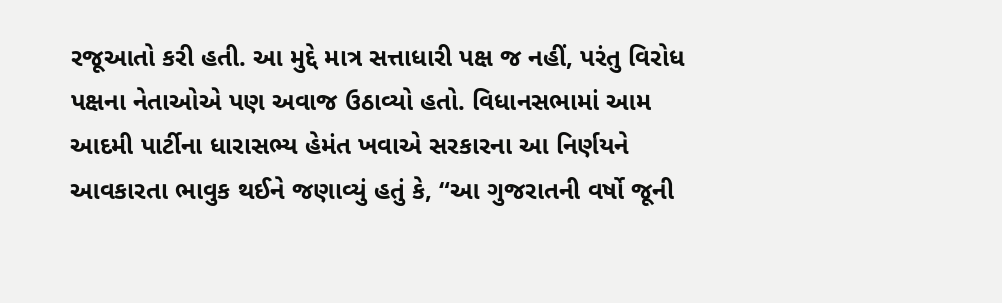રજૂઆતો કરી હતી. આ મુદ્દે માત્ર સત્તાધારી પક્ષ જ નહીં, પરંતુ વિરોધ પક્ષના નેતાઓએ પણ અવાજ ઉઠાવ્યો હતો. વિધાનસભામાં આમ આદમી પાર્ટીના ધારાસભ્ય હેમંત ખવાએ સરકારના આ નિર્ણયને આવકારતા ભાવુક થઈને જણાવ્યું હતું કે, “આ ગુજરાતની વર્ષો જૂની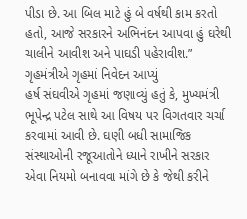પીડા છે. આ બિલ માટે હું બે વર્ષથી કામ કરતો હતો, આજે સરકારને અભિનંદન આપવા હું ઘરેથી ચાલીને આવીશ અને પાઘડી પહેરાવીશ.”
ગૃહમંત્રીએ ગૃહમાં નિવેદન આપ્યું
હર્ષ સંઘવીએ ગૃહમાં જણાવ્યું હતું કે, મુખ્યમંત્રી ભૂપેન્દ્ર પટેલ સાથે આ વિષય પર વિગતવાર ચર્ચા કરવામાં આવી છે. ઘણી બધી સામાજિક સંસ્થાઓની રજૂઆતોને ધ્યાને રાખીને સરકાર એવા નિયમો બનાવવા માંગે છે કે જેથી કરીને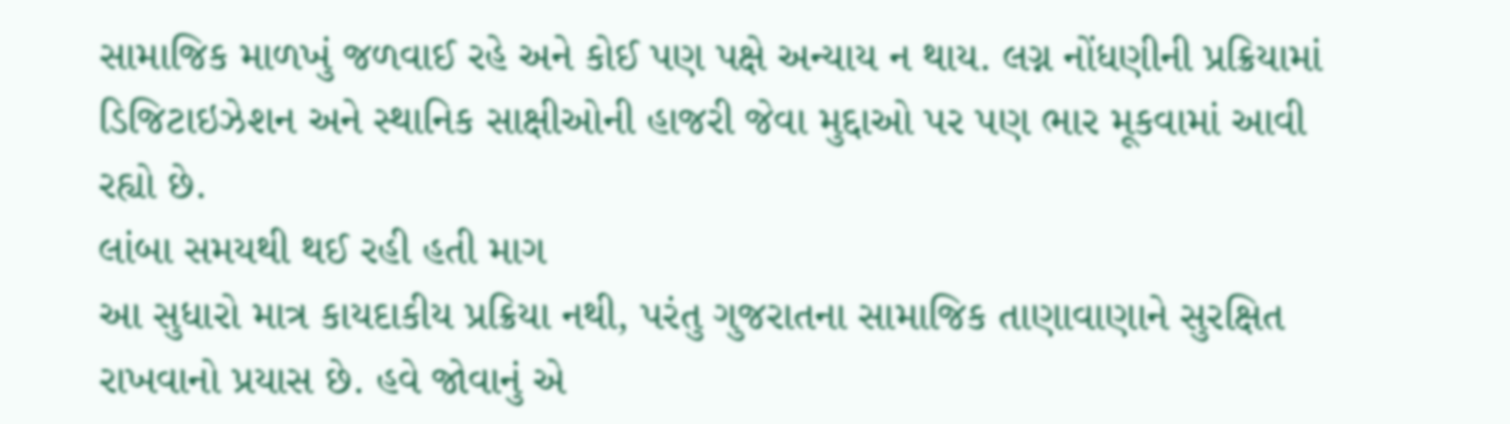સામાજિક માળખું જળવાઈ રહે અને કોઈ પણ પક્ષે અન્યાય ન થાય. લગ્ન નોંધણીની પ્રક્રિયામાં ડિજિટાઇઝેશન અને સ્થાનિક સાક્ષીઓની હાજરી જેવા મુદ્દાઓ પર પણ ભાર મૂકવામાં આવી રહ્યો છે.
લાંબા સમયથી થઈ રહી હતી માગ
આ સુધારો માત્ર કાયદાકીય પ્રક્રિયા નથી, પરંતુ ગુજરાતના સામાજિક તાણાવાણાને સુરક્ષિત રાખવાનો પ્રયાસ છે. હવે જોવાનું એ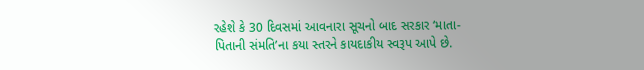રહેશે કે 30 દિવસમાં આવનારા સૂચનો બાદ સરકાર ‘માતા-પિતાની સંમતિ’ના કયા સ્તરને કાયદાકીય સ્વરૂપ આપે છે.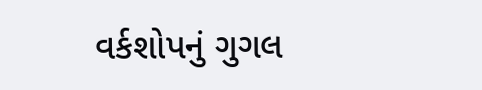વર્કશોપનું ગુગલ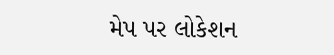મેપ પર લોકેશન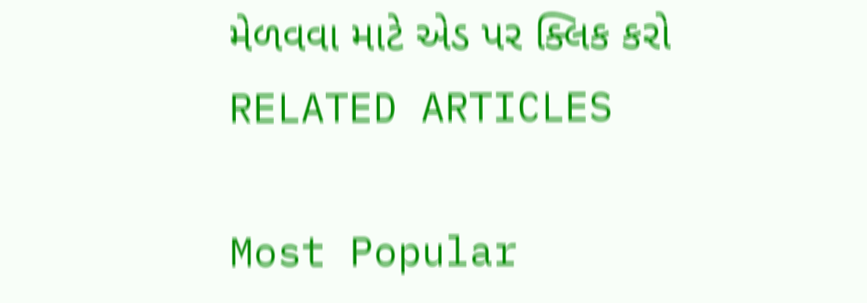મેળવવા માટે એડ પર ક્લિક કરો
RELATED ARTICLES

Most Popular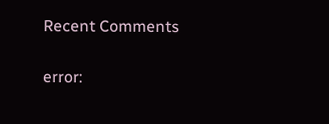Recent Comments

error: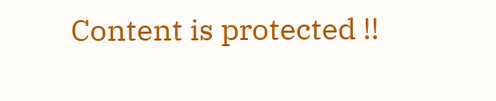Content is protected !!